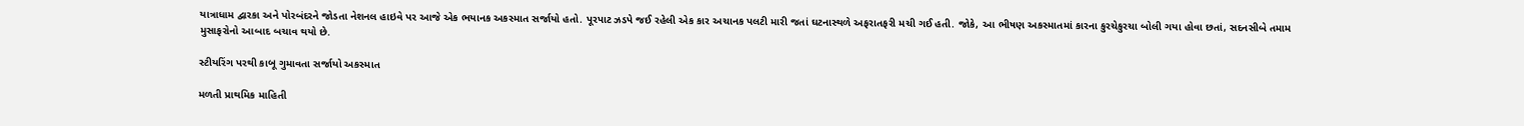યાત્રાધામ દ્વારકા અને પોરબંદરને જોડતા નેશનલ હાઇવે પર આજે એક ભયાનક અકસ્માત સર્જાયો હતો. પૂરપાટ ઝડપે જઈ રહેલી એક કાર અચાનક પલટી મારી જતાં ઘટનાસ્થળે અફરાતફરી મચી ગઈ હતી. જોકે, આ ભીષણ અકસ્માતમાં કારના કુરચેકુરચા બોલી ગયા હોવા છતાં, સદનસીબે તમામ મુસાફરોનો આબાદ બચાવ થયો છે.

સ્ટીયરિંગ પરથી કાબૂ ગુમાવતા સર્જાયો અકસ્માત

મળતી પ્રાથમિક માહિતી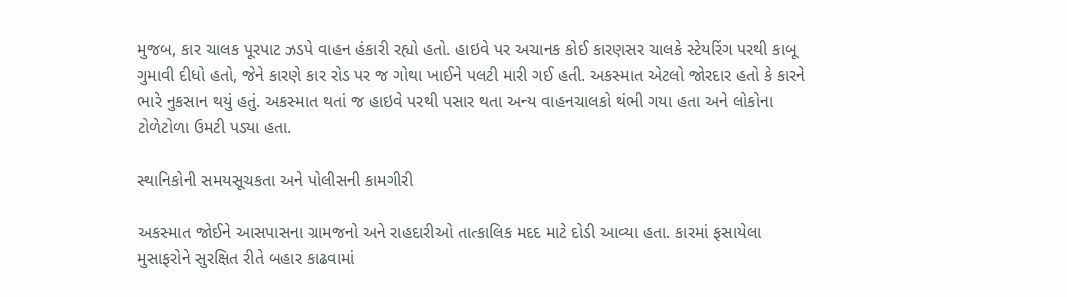મુજબ, કાર ચાલક પૂરપાટ ઝડપે વાહન હંકારી રહ્યો હતો. હાઇવે પર અચાનક કોઈ કારણસર ચાલકે સ્ટેયરિંગ પરથી કાબૂ ગુમાવી દીધો હતો, જેને કારણે કાર રોડ પર જ ગોથા ખાઈને પલટી મારી ગઈ હતી. અકસ્માત એટલો જોરદાર હતો કે કારને ભારે નુકસાન થયું હતું. અકસ્માત થતાં જ હાઇવે પરથી પસાર થતા અન્ય વાહનચાલકો થંભી ગયા હતા અને લોકોના ટોળેટોળા ઉમટી પડ્યા હતા.

સ્થાનિકોની સમયસૂચકતા અને પોલીસની કામગીરી

અકસ્માત જોઈને આસપાસના ગ્રામજનો અને રાહદારીઓ તાત્કાલિક મદદ માટે દોડી આવ્યા હતા. કારમાં ફસાયેલા મુસાફરોને સુરક્ષિત રીતે બહાર કાઢવામાં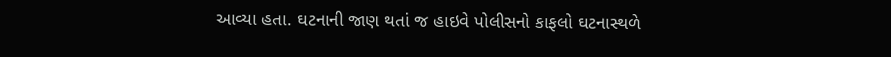આવ્યા હતા. ઘટનાની જાણ થતાં જ હાઇવે પોલીસનો કાફલો ઘટનાસ્થળે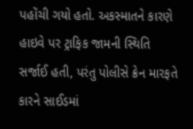પહોંચી ગયો હતો. અકસ્માતને કારણે હાઇવે પર ટ્રાફિક જામની સ્થિતિ સર્જાઈ હતી, પરંતુ પોલીસે ક્રેન મારફતે કારને સાઈડમાં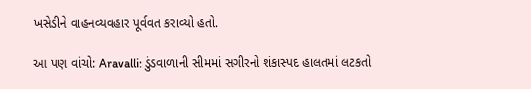ખસેડીને વાહનવ્યવહાર પૂર્વવત કરાવ્યો હતો.

આ પણ વાંચો: Aravalli: ડુંડવાળાની સીમમાં સગીરનો શંકાસ્પદ હાલતમાં લટકતો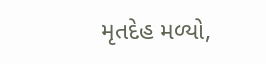મૃતદેહ મળ્યો,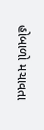હોબાળો મચાવતા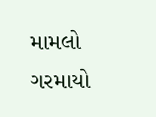મામલો ગરમાયો